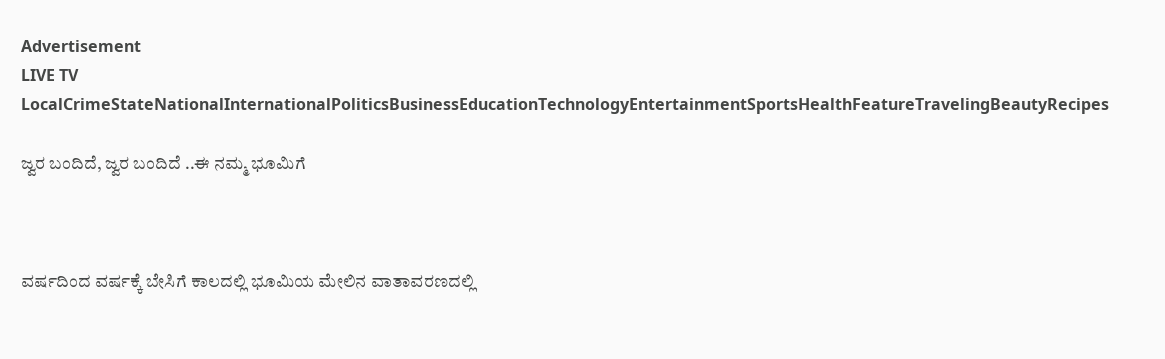Advertisement
LIVE TV LocalCrimeStateNationalInternationalPoliticsBusinessEducationTechnologyEntertainmentSportsHealthFeatureTravelingBeautyRecipes

ಜ್ವರ ಬಂದಿದೆ, ಜ್ವರ ಬಂದಿದೆ ..ಈ ನಮ್ಮ ಭೂಮಿಗೆ



ವರ್ಷದಿಂದ ವರ್ಷಕ್ಕೆ ಬೇಸಿಗೆ ಕಾಲದಲ್ಲಿ ಭೂಮಿಯ ಮೇಲಿನ ವಾತಾವರಣದಲ್ಲಿ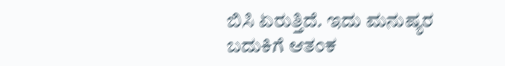ಬಿಸಿ ಏರುತ್ತಿದೆ. ಇದು ಮನುಷ್ಯರ ಬದುಕಿಗೆ ಆತಂಕ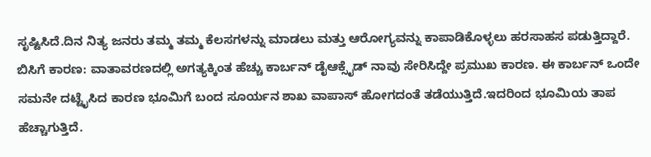ಸೃಷ್ಟಿಸಿದೆ.ದಿನ ನಿತ್ಯ ಜನರು ತಮ್ಮ ತಮ್ಮ ಕೆಲಸಗಳನ್ನು ಮಾಡಲು ಮತ್ತು ಆರೋಗ್ಯವನ್ನು ಕಾಪಾಡಿಕೊಳ್ಳಲು ಹರಸಾಹಸ ಪಡುತ್ತಿದ್ದಾರೆ.
ಬಿಸಿಗೆ ಕಾರಣ: ವಾತಾವರಣದಲ್ಲಿ ಅಗತ್ಯಕ್ಕಿಂತ ಹೆಚ್ಚು ಕಾರ್ಬನ್ ಡೈಆಕ್ಸೈಡ್ ನಾವು ಸೇರಿಸಿದ್ದೇ ಪ್ರಮುಖ ಕಾರಣ. ಈ ಕಾರ್ಬನ್ ಒಂದೇ ಸಮನೇ ದಟ್ಟೈಸಿದ ಕಾರಣ ಭೂಮಿಗೆ ಬಂದ ಸೂರ್ಯನ ಶಾಖ ವಾಪಾಸ್ ಹೋಗದಂತೆ ತಡೆಯುತ್ತಿದೆ.ಇದರಿಂದ ಭೂಮಿಯ ತಾಪ ಹೆಚ್ಚಾಗುತ್ತಿದೆ.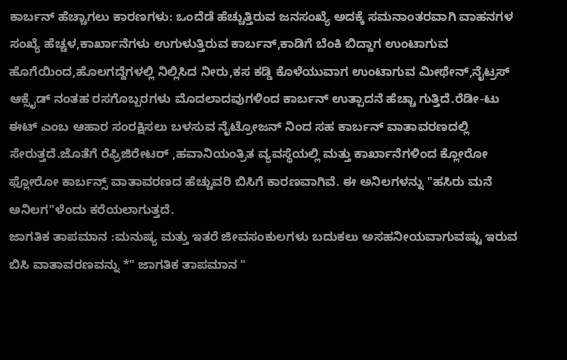ಕಾರ್ಬನ್ ಹೆಚ್ಚಾಗಲು ಕಾರಣಗಳು: ಒಂದೆಡೆ ಹೆಚ್ಚುತ್ತಿರುವ ಜನಸಂಖ್ಯೆ ಅದಕ್ಕೆ ಸಮನಾಂತರವಾಗಿ ವಾಹನಗಳ ಸಂಖ್ಯೆ ಹೆಚ್ಚಳ,ಕಾರ್ಖಾನೆಗಳು ಉಗುಳುತ್ತಿರುವ ಕಾರ್ಬನ್,ಕಾಡಿಗೆ ಬೆಂಕಿ ಬಿದ್ದಾಗ ಉಂಟಾಗುವ ಹೊಗೆಯಿಂದ,ಹೊಲಗದ್ದೆಗಳಲ್ಲಿ ನಿಲ್ಲಿಸಿದ ನೀರು,ಕಸ ಕಡ್ಡಿ ಕೊಳೆಯುವಾಗ ಉಂಟಾಗುವ ಮೀಥೇನ್,ನೈಟ್ರಸ್ ಆಕ್ಸೈಡ್ ನಂತಹ ರಸಗೊಬ್ಬರಗಳು ಮೊದಲಾದವುಗಳಿಂದ ಕಾರ್ಬನ್ ಉತ್ಪಾದನೆ ಹೆಚ್ಚಾ ಗುತ್ತಿದೆ.ರೆಡೀ-ಟು ಈಟ್ ಎಂಬ ಆಹಾರ ಸಂರಕ್ಷಿಸಲು ಬಳಸುವ ನೈಟ್ರೋಜನ್ ನಿಂದ ಸಹ ಕಾರ್ಬನ್ ವಾತಾವರಣದಲ್ಲಿ ಸೇರುತ್ತದೆ.ಜೊತೆಗೆ ರೆಫ್ರಿಜಿರೇಟರ್ ,ಹವಾನಿಯಂತ್ರಿತ ವ್ಯವಸ್ಥೆಯಲ್ಲಿ ಮತ್ತು ಕಾರ್ಖಾನೆಗಳಿಂದ ಕ್ಲೋರೋ ಫ್ಲೋರೋ ಕಾರ್ಬನ್ಸ್ ವಾತಾವರಣದ ಹೆಚ್ಚುವರಿ ಬಿಸಿಗೆ ಕಾರಣವಾಗಿವೆ. ಈ ಅನಿಲಗಳನ್ನು "ಹಸಿರು ಮನೆ ಅನಿಲಗ"ಳೆಂದು ಕರೆಯಲಾಗುತ್ತದೆ.
ಜಾಗತಿಕ ತಾಪಮಾನ :ಮನುಷ್ಯ ಮತ್ತು ಇತರೆ ಜೀವಸಂಕುಲಗಳು ಬದುಕಲು ಅಸಹನೀಯವಾಗುವಷ್ಟು ಇರುವ ಬಿಸಿ ವಾತಾವರಣವನ್ನು *" ಜಾಗತಿಕ ತಾಪಮಾನ "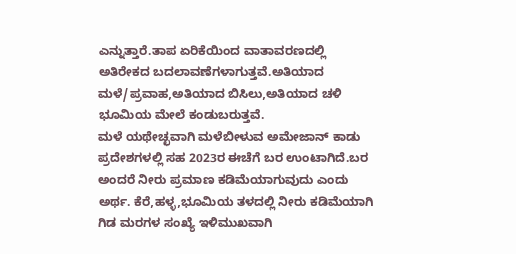ಎನ್ನುತ್ತಾರೆ.ತಾಪ ಏರಿಕೆಯಿಂದ ವಾತಾವರಣದಲ್ಲಿ ಅತಿರೇಕದ ಬದಲಾವಣೆಗಳಾಗುತ್ತವೆ.ಅತಿಯಾದ ಮಳೆ/ಪ್ರವಾಹ,ಅತಿಯಾದ ಬಿಸಿಲು,ಅತಿಯಾದ ಚಳಿ ಭೂಮಿಯ ಮೇಲೆ ಕಂಡುಬರುತ್ತವೆ.
ಮಳೆ ಯಥೇಚ್ಛವಾಗಿ ಮಳೆಬೀಳುವ ಅಮೇಜಾನ್ ಕಾಡು ಪ್ರದೇಶಗಳಲ್ಲಿ ಸಹ 2023ರ ಈಚೆಗೆ ಬರ ಉಂಟಾಗಿದೆ.ಬರ ಅಂದರೆ ನೀರು ಪ್ರಮಾಣ ಕಡಿಮೆಯಾಗುವುದು ಎಂದು ಅರ್ಥ. ಕೆರೆ,ಹಳ್ಳ,ಭೂಮಿಯ ತಳದಲ್ಲಿ ನೀರು ಕಡಿಮೆಯಾಗಿ ಗಿಡ ಮರಗಳ ಸಂಖ್ಯೆ ಇಳಿಮುಖವಾಗಿ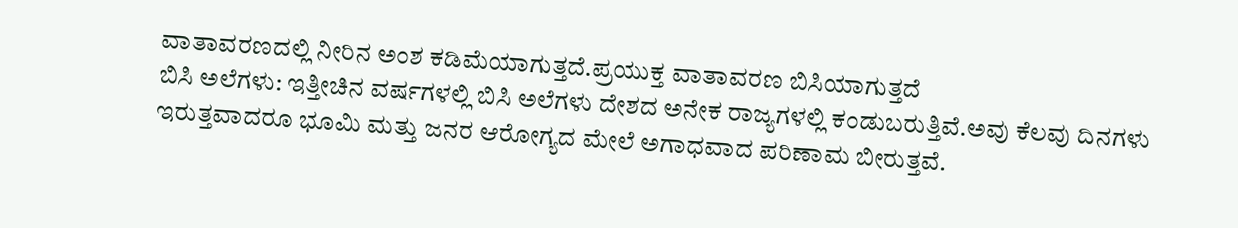ವಾತಾವರಣದಲ್ಲಿ ನೀರಿನ ಅಂಶ ಕಡಿಮೆಯಾಗುತ್ತದೆ.ಪ್ರಯುಕ್ತ ವಾತಾವರಣ ಬಿಸಿಯಾಗುತ್ತದೆ‌
ಬಿಸಿ ಅಲೆಗಳು: ಇತ್ತೀಚಿನ ವರ್ಷಗಳಲ್ಲಿ ಬಿಸಿ ಅಲೆಗಳು ದೇಶದ ಅನೇಕ ರಾಜ್ಯಗಳಲ್ಲಿ ಕಂಡುಬರುತ್ತಿವೆ.ಅವು ಕೆಲವು ದಿನಗಳು ಇರುತ್ತವಾದರೂ ಭೂಮಿ ಮತ್ತು ಜನರ ಆರೋಗ್ಯದ ಮೇಲೆ ಅಗಾಧವಾದ ಪರಿಣಾಮ ಬೀರುತ್ತವೆ.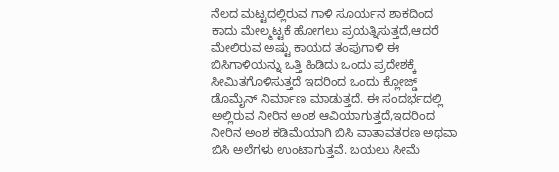ನೆಲದ ಮಟ್ಟದಲ್ಲಿರುವ ಗಾಳಿ ಸೂರ್ಯನ ಶಾಕದಿಂದ ಕಾದು ಮೇಲ್ಮಟ್ಟಕೆ ಹೋಗಲು ಪ್ರಯತ್ನಿಸುತ್ತದೆ,ಆದರೆ ಮೇಲಿರುವ ಅಷ್ಟು ಕಾಯದ ತಂಪುಗಾಳಿ ಈ ಬಿಸಿಗಾಳಿಯನ್ನು ಒತ್ತಿ ಹಿಡಿದು ಒಂದು ಪ್ರದೇಶಕ್ಕೆ ಸೀಮಿತಗೊಳಿಸುತ್ತದೆ ಇದರಿಂದ ಒಂದು ಕ್ಲೋಜ್ಡ್ ಡೊಮೈನ್ ನಿರ್ಮಾಣ ಮಾಡುತ್ತದೆ. ಈ ಸಂದರ್ಭದಲ್ಲಿ ಅಲ್ಲಿರುವ ನೀರಿನ ಅಂಶ ಆವಿಯಾಗುತ್ತದೆ,ಇದರಿಂದ ನೀರಿನ ಅಂಶ ಕಡಿಮೆಯಾಗಿ ಬಿಸಿ ವಾತಾವತರಣ ಅಥವಾ ಬಿಸಿ ಅಲೆಗಳು ಉಂಟಾಗುತ್ತವೆ. ಬಯಲು ಸೀಮೆ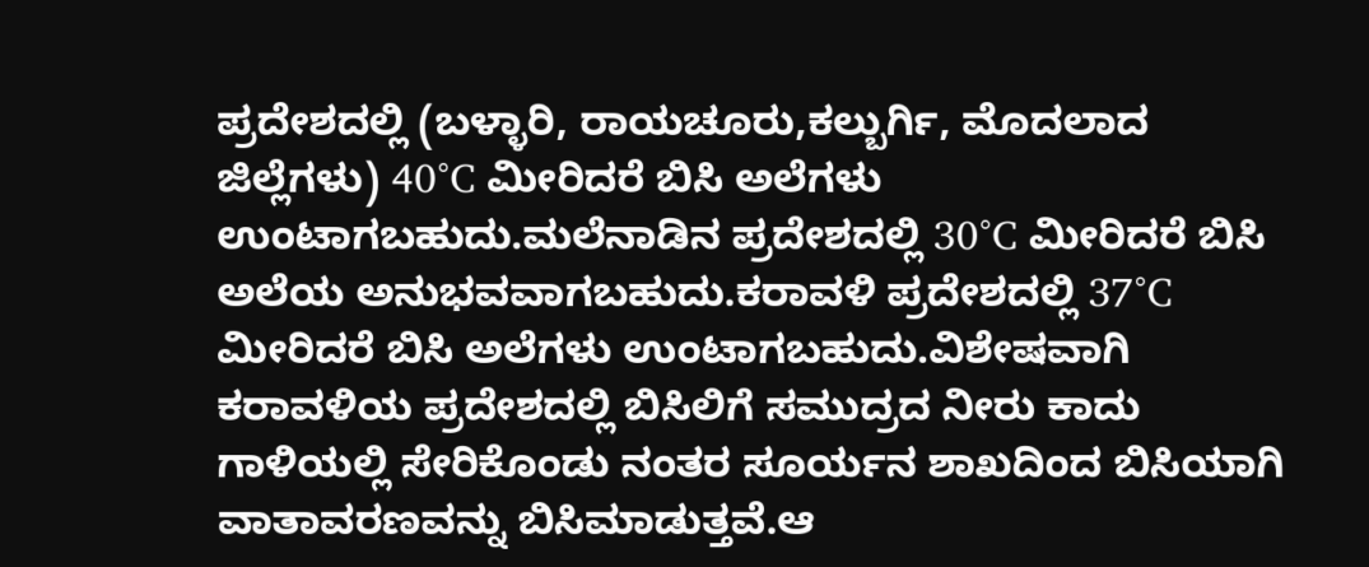ಪ್ರದೇಶದಲ್ಲಿ (ಬಳ್ಳಾರಿ, ರಾಯಚೂರು,ಕಲ್ಬುರ್ಗಿ, ಮೊದಲಾದ ಜಿಲ್ಲೆಗಳು) 40°C ಮೀರಿದರೆ ಬಿಸಿ ಅಲೆಗಳು ಉಂಟಾಗಬಹುದು.ಮಲೆನಾಡಿನ ಪ್ರದೇಶದಲ್ಲಿ 30°C ಮೀರಿದರೆ ಬಿಸಿ ಅಲೆಯ ಅನುಭವವಾಗಬಹುದು.ಕರಾವಳಿ ಪ್ರದೇಶದಲ್ಲಿ 37°C ಮೀರಿದರೆ ಬಿಸಿ ಅಲೆಗಳು ಉಂಟಾಗಬಹುದು.ವಿಶೇಷವಾಗಿ ಕರಾವಳಿಯ ಪ್ರದೇಶದಲ್ಲಿ ಬಿಸಿಲಿಗೆ ಸಮುದ್ರದ ನೀರು ಕಾದು ಗಾಳಿಯಲ್ಲಿ ಸೇರಿಕೊಂಡು ನಂತರ ಸೂರ್ಯನ ಶಾಖದಿಂದ ಬಿಸಿಯಾಗಿ ವಾತಾವರಣವನ್ನು ಬಿಸಿಮಾಡುತ್ತವೆ.ಆ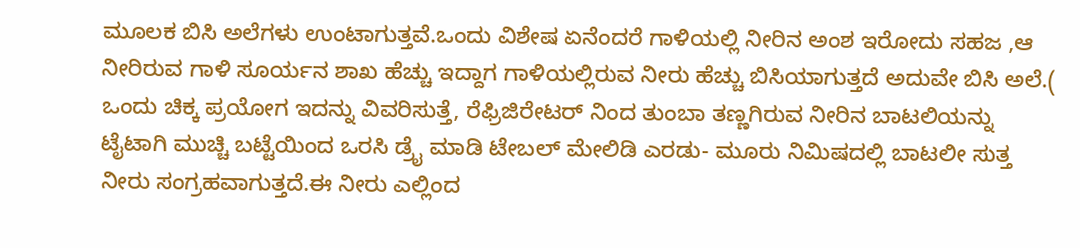ಮೂಲಕ ಬಿಸಿ ಅಲೆಗಳು ಉಂಟಾಗುತ್ತವೆ.ಒಂದು ವಿಶೇಷ ಏನೆಂದರೆ ಗಾಳಿಯಲ್ಲಿ ನೀರಿನ ಅಂಶ ಇರೋದು ಸಹಜ ,ಆ ನೀರಿರುವ ಗಾಳಿ ಸೂರ್ಯನ ಶಾಖ ಹೆಚ್ಚು ಇದ್ದಾಗ ಗಾಳಿಯಲ್ಲಿರುವ ನೀರು ಹೆಚ್ಚು ಬಿಸಿಯಾಗುತ್ತದೆ ಅದುವೇ ಬಿಸಿ ಅಲೆ.( ಒಂದು ಚಿಕ್ಕ ಪ್ರಯೋಗ ಇದನ್ನು ವಿವರಿಸುತ್ತೆ, ರೆಫ್ರಿಜಿರೇಟರ್ ನಿಂದ ತುಂಬಾ ತಣ್ಣಗಿರುವ ನೀರಿನ ಬಾಟಲಿಯನ್ನು ಟೈಟಾಗಿ ಮುಚ್ಚಿ ಬಟ್ಟೆಯಿಂದ ಒರಸಿ ಡ್ರೈ ಮಾಡಿ ಟೇಬಲ್ ಮೇಲಿಡಿ ಎರಡು- ಮೂರು ನಿಮಿಷದಲ್ಲಿ ಬಾಟಲೀ ಸುತ್ತ ನೀರು ಸಂಗ್ರಹವಾಗುತ್ತದೆ.ಈ ನೀರು ಎಲ್ಲಿಂದ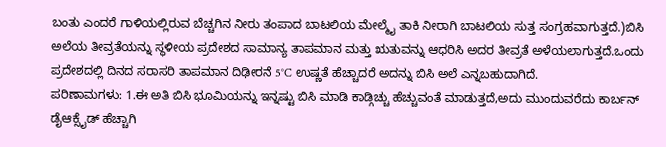ಬಂತು ಎಂದರೆ ಗಾಳಿಯಲ್ಲಿರುವ ಬೆಚ್ಚಗಿನ ನೀರು ತಂಪಾದ ಬಾಟಲಿಯ ಮೇಲ್ಮೈ ತಾಕಿ ನೀರಾಗಿ ಬಾಟಲಿಯ ಸುತ್ತ ಸಂಗ್ರಹವಾಗುತ್ತದೆ.)ಬಿಸಿ ಅಲೆಯ ತೀವ್ರತೆಯನ್ನು ಸ್ಥಳೀಯ ಪ್ರದೇಶದ ಸಾಮಾನ್ಯ ತಾಪಮಾನ‌ ಮತ್ತು ಋತುವನ್ನು ಆಧರಿಸಿ ಅದರ ತೀವ್ರತೆ ಅಳೆಯಲಾಗುತ್ತದೆ.ಒಂದು ಪ್ರದೇಶದಲ್ಲಿ ದಿನದ ಸರಾಸರಿ ತಾಪಮಾನ ದಿಢೀರನೆ 5°C ಉಷ್ಣತೆ ಹೆಚ್ಚಾದರೆ ಅದನ್ನು ಬಿಸಿ ಅಲೆ ಎನ್ನಬಹುದಾಗಿದೆ.
ಪರಿಣಾಮಗಳು: 1.ಈ ಅತಿ ಬಿಸಿ ಭೂಮಿಯನ್ನು ಇನ್ನಷ್ಟು ಬಿಸಿ ಮಾಡಿ ಕಾಡ್ಗಿಚ್ಚು ಹೆಚ್ಚುವಂತೆ ಮಾಡುತ್ತದೆ,ಅದು ಮುಂದುವರೆದು ಕಾರ್ಬನ್ ಡೈಆಕ್ಸೈಡ್ ಹೆಚ್ಚಾಗಿ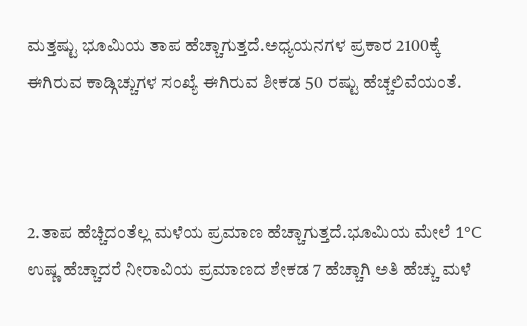ಮತ್ತಷ್ಟು ಭೂಮಿಯ ತಾಪ ಹೆಚ್ಚಾಗುತ್ತದೆ.ಅಧ್ಯಯನಗಳ ಪ್ರಕಾರ 2100ಕ್ಕೆ ಈಗಿರುವ ಕಾಡ್ಗಿಚ್ಚುಗಳ ಸಂಖ್ಯೆ ಈಗಿರುವ ಶೀಕಡ 50 ರಷ್ಟು ಹೆಚ್ಚಲಿವೆಯಂತೆ.



2.ತಾಪ ಹೆಚ್ಚಿದಂತೆಲ್ಲ ಮಳೆಯ ಪ್ರಮಾಣ ಹೆಚ್ಚಾಗುತ್ತದೆ.ಭೂಮಿಯ ಮೇಲೆ 1°C ಉಷ್ಣ ಹೆಚ್ಚಾದರೆ ನೀರಾವಿಯ ಪ್ರಮಾಣದ ಶೇಕಡ 7 ಹೆಚ್ಚಾಗಿ ಅತಿ ಹೆಚ್ಚು ಮಳೆ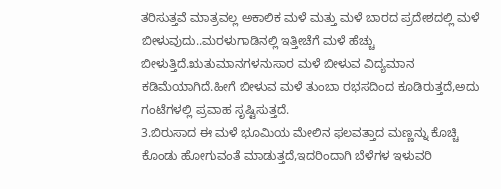ತರಿಸುತ್ತವೆ ಮಾತ್ರವಲ್ಲ ಅಕಾಲಿಕ ಮಳೆ ಮತ್ತು ಮಳೆ ಬಾರದ ಪ್ರದೇಶದಲ್ಲಿ ಮಳೆ ಬೀಳುವುದು..ಮರಳುಗಾಡಿನಲ್ಲಿ ಇತ್ತೀಚೆಗೆ ಮಳೆ ಹೆಚ್ಚು ಬೀಳುತ್ತಿದೆ.ಋತುಮಾನಗಳನುಸಾರ ಮಳೆ ಬೀಳುವ ವಿದ್ಯಮಾನ ಕಡಿಮೆಯಾಗಿದೆ.ಹೀಗೆ ಬೀಳುವ ಮಳೆ ತುಂಬಾ ರಭಸದಿಂದ ಕೂಡಿರುತ್ತದೆ,ಅದು ಗಂಟೆಗಳಲ್ಲಿ ಪ್ರವಾಹ ಸೃಷ್ಟಿಸುತ್ತದೆ.
3.ಬಿರುಸಾದ ಈ ಮಳೆ ಭೂಮಿಯ ಮೇಲಿನ ಫಲವತ್ತಾದ ಮಣ್ಣನ್ನು ಕೊಚ್ಚಿ ಕೊಂಡು ಹೋಗುವಂತೆ ಮಾಡುತ್ತದೆ,ಇದರಿಂದಾಗಿ ಬೆಳೆಗಳ ಇಳುವರಿ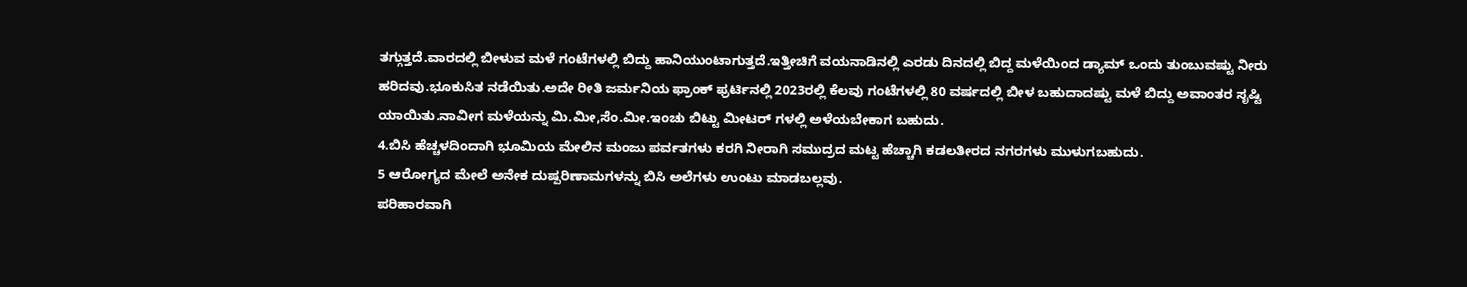ತಗ್ಗುತ್ತದೆ.ವಾರದಲ್ಲಿ ಬೀಳುವ ಮಳೆ ಗಂಟೆಗಳಲ್ಲಿ ಬಿದ್ದು ಹಾನಿಯುಂಟಾಗುತ್ತದೆ.ಇತ್ತೀಚಿಗೆ ವಯನಾಡಿನಲ್ಲಿ ಎರಡು ದಿನದಲ್ಲಿ ಬಿದ್ದ ಮಳೆಯಿಂದ ಡ್ಯಾಮ್ ಒಂದು ತುಂಬುವಷ್ಟು ನೀರು ಹರಿದವು.ಭೂಕುಸಿತ ನಡೆಯಿತು.ಅದೇ ರೀತಿ ಜರ್ಮನಿಯ ಫ್ರಾಂಕ್ ಫ್ರರ್ಟಿನಲ್ಲಿ 2023ರಲ್ಲಿ ಕೆಲವು ಗಂಟೆಗಳಲ್ಲಿ 80 ವರ್ಷದಲ್ಲಿ ಬೀಳ ಬಹುದಾದಷ್ಟು ಮಳೆ ಬಿದ್ದು ಅವಾಂತರ ಸೃಷ್ಟಿ ಯಾಯಿತು.ನಾವೀಗ ಮಳೆಯನ್ನು ಮಿ.ಮೀ,ಸೆಂ.ಮೀ.ಇಂಚು ಬಿಟ್ಟು ಮೀಟರ್ ಗಳಲ್ಲಿ ಅಳೆಯಬೇಕಾಗ ಬಹುದು.
4.ಬಿಸಿ ಹೆಚ್ಚಳದಿಂದಾಗಿ ಭೂಮಿಯ ಮೇಲಿನ ಮಂಜು ಪರ್ವತಗಳು ಕರಗಿ ನೀರಾಗಿ ಸಮುದ್ರದ ಮಟ್ಟ ಹೆಚ್ಚಾಗಿ ಕಡಲತೀರದ ನಗರಗಳು ಮುಳುಗಬಹುದು.
5 ಆರೋಗ್ಯದ ಮೇಲೆ ಅನೇಕ ದುಷ್ಪರಿಣಾಮಗಳನ್ನು ಬಿಸಿ ಅಲೆಗಳು ಉಂಟು ಮಾಡಬಲ್ಲವು.
ಪರಿಹಾರವಾಗಿ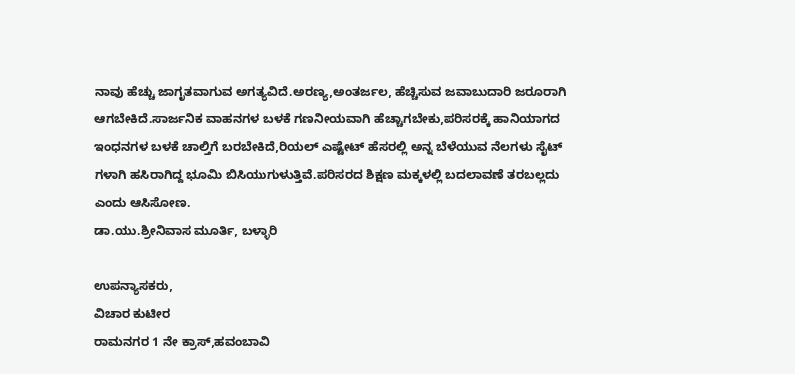ನಾವು ಹೆಚ್ಚು ಜಾಗೃತವಾಗುವ ಅಗತ್ಯವಿದೆ.ಅರಣ್ಯ,ಅಂತರ್ಜಲ, ಹೆಚ್ಚಿಸುವ ಜವಾಬುದಾರಿ ಜರೂರಾಗಿ ಆಗಬೇಕಿದೆ.ಸಾರ್ಜನಿಕ ವಾಹನಗಳ ಬಳಕೆ ಗಣನೀಯವಾಗಿ ಹೆಚ್ಚಾಗಬೇಕು,ಪರಿಸರಕ್ಕೆ ಹಾನಿಯಾಗದ ಇಂಧನಗಳ ಬಳಕೆ ಚಾಲ್ತಿಗೆ ಬರಬೇಕಿದೆ,ರಿಯಲ್ ಎಷ್ಟೇಟ್ ಹೆಸರಲ್ಲಿ ಅನ್ನ ಬೆಳೆಯುವ ನೆಲಗಳು ಸೈಟ್ ಗಳಾಗಿ ಹಸಿರಾಗಿದ್ದ ಭೂಮಿ ಬಿಸಿಯುಗುಳುತ್ತಿವೆ.ಪರಿಸರದ ಶಿಕ್ಷಣ ಮಕ್ಕಳಲ್ಲಿ ಬದಲಾವಣೆ ತರಬಲ್ಲದು ಎಂದು ಆಸಿಸೋಣ.
ಡಾ.ಯು.ಶ್ರೀನಿವಾಸ ಮೂರ್ತಿ, ಬಳ್ಳಾರಿ

ಉಪನ್ಯಾಸಕರು,
ವಿಚಾರ ಕುಟೀರ
ರಾಮನಗರ 1 ನೇ ಕ್ರಾಸ್,ಹವಂಬಾವಿ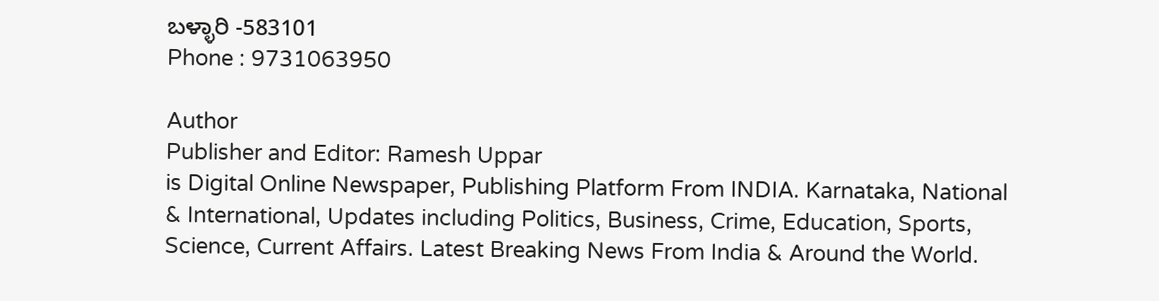ಬಳ್ಳಾರಿ -583101
Phone : 9731063950

Author
Publisher and Editor: Ramesh Uppar
is Digital Online Newspaper, Publishing Platform From INDIA. Karnataka, National & International, Updates including Politics, Business, Crime, Education, Sports, Science, Current Affairs. Latest Breaking News From India & Around the World.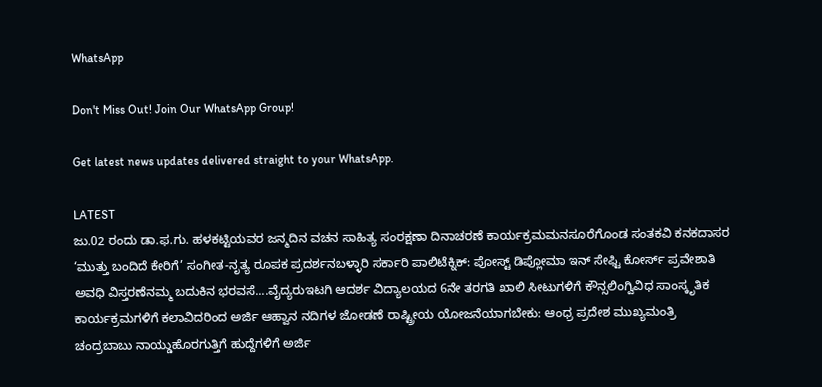WhatsApp

Don't Miss Out! Join Our WhatsApp Group!

Get latest news updates delivered straight to your WhatsApp.

LATEST
ಜು.02 ರಂದು ಡಾ.ಫ.ಗು. ಹಳಕಟ್ಟಿಯವರ ಜನ್ಮದಿನ ವಚನ ಸಾಹಿತ್ಯ ಸಂರಕ್ಷಣಾ ದಿನಾಚರಣೆ ಕಾರ್ಯಕ್ರಮಮನಸೂರೆಗೊಂಡ ಸಂತಕವಿ ಕನಕದಾಸರ ‘ಮುತ್ತು ಬಂದಿದೆ ಕೇರಿಗೆ’ ಸಂಗೀತ-ನೃತ್ಯ ರೂಪಕ ಪ್ರದರ್ಶನಬಳ್ಳಾರಿ ಸರ್ಕಾರಿ ಪಾಲಿಟೆಕ್ನಿಕ್: ಪೋಸ್ಟ್ ಡಿಪ್ಲೋಮಾ ಇನ್ ಸೇಫ್ಟಿ ಕೋರ್ಸ್ ಪ್ರವೇಶಾತಿ ಅವಧಿ ವಿಸ್ತರಣೆನಮ್ಮ ಬದುಕಿನ ಭರವಸೆ....ವೈದ್ಯರುಇಟಗಿ ಆದರ್ಶ ವಿದ್ಯಾಲಯದ 6ನೇ ತರಗತಿ ಖಾಲಿ ಸೀಟುಗಳಿಗೆ ಕೌನ್ಸಲಿಂಗ್ವಿವಿಧ ಸಾಂಸ್ಕೃತಿಕ ಕಾರ್ಯಕ್ರಮಗಳಿಗೆ ಕಲಾವಿದರಿಂದ ಅರ್ಜಿ ಆಹ್ವಾನ ನದಿಗಳ ಜೋಡಣೆ ರಾಷ್ಟ್ರೀಯ ಯೋಜನೆಯಾಗಬೇಕು: ಆಂಧ್ರ ಪ್ರದೇಶ ಮುಖ್ಯಮಂತ್ರಿ ಚಂದ್ರಬಾಬು ನಾಯ್ಡುಹೊರಗುತ್ತಿಗೆ ಹುದ್ದೆಗಳಿಗೆ ಅರ್ಜಿ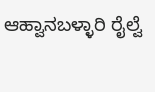ಆಹ್ವಾನಬಳ್ಳಾರಿ ರೈಲ್ವೆ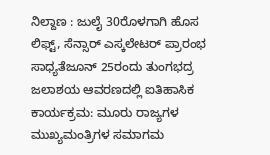ನಿಲ್ದಾಣ : ಜುಲೈ 30ರೊಳಗಾಗಿ ಹೊಸ ಲಿಫ್ಟ್, ಸೆನ್ಸಾರ್ ಎಸ್ಕಲೇಟರ್ ಪ್ರಾರಂಭ ಸಾಧ್ಯತೆಜೂನ್ 25ರಂದು ತುಂಗಭದ್ರ ಜಲಾಶಯ ಆವರಣದಲ್ಲಿ ಐತಿಹಾಸಿಕ ಕಾರ್ಯಕ್ರಮ: ಮೂರು ರಾಜ್ಯಗಳ ಮುಖ್ಯಮಂತ್ರಿಗಳ ಸಮಾಗಮ